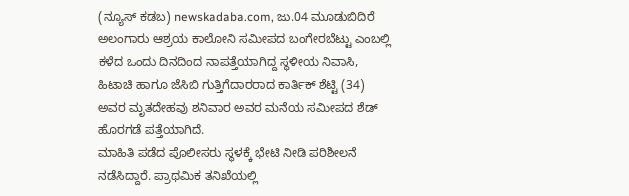(ನ್ಯೂಸ್ ಕಡಬ) newskadaba.com, ಜು.04 ಮೂಡುಬಿದಿರೆ ಅಲಂಗಾರು ಆಶ್ರಯ ಕಾಲೋನಿ ಸಮೀಪದ ಬಂಗೇರಬೆಟ್ಟು ಎಂಬಲ್ಲಿ ಕಳೆದ ಒಂದು ದಿನದಿಂದ ನಾಪತ್ತೆಯಾಗಿದ್ದ ಸ್ಥಳೀಯ ನಿವಾಸಿ, ಹಿಟಾಚಿ ಹಾಗೂ ಜೆಸಿಬಿ ಗುತ್ತಿಗೆದಾರರಾದ ಕಾರ್ತಿಕ್ ಶೆಟ್ಟಿ (34) ಅವರ ಮೃತದೇಹವು ಶನಿವಾರ ಅವರ ಮನೆಯ ಸಮೀಪದ ಶೆಡ್ ಹೊರಗಡೆ ಪತ್ತೆಯಾಗಿದೆ.
ಮಾಹಿತಿ ಪಡೆದ ಪೊಲೀಸರು ಸ್ಥಳಕ್ಕೆ ಭೇಟಿ ನೀಡಿ ಪರಿಶೀಲನೆ ನಡೆಸಿದ್ದಾರೆ. ಪ್ರಾಥಮಿಕ ತನಿಖೆಯಲ್ಲಿ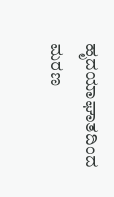ಹೃದಯಾಘಾತದಿಂದ ಮರಣ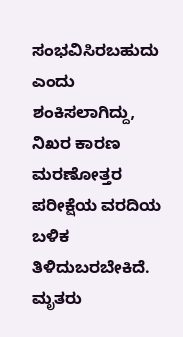ಸಂಭವಿಸಿರಬಹುದು ಎಂದು ಶಂಕಿಸಲಾಗಿದ್ದು, ನಿಖರ ಕಾರಣ ಮರಣೋತ್ತರ ಪರೀಕ್ಷೆಯ ವರದಿಯ ಬಳಿಕ ತಿಳಿದುಬರಬೇಕಿದೆ. ಮೃತರು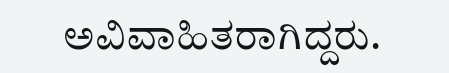ಅವಿವಾಹಿತರಾಗಿದ್ದರು.